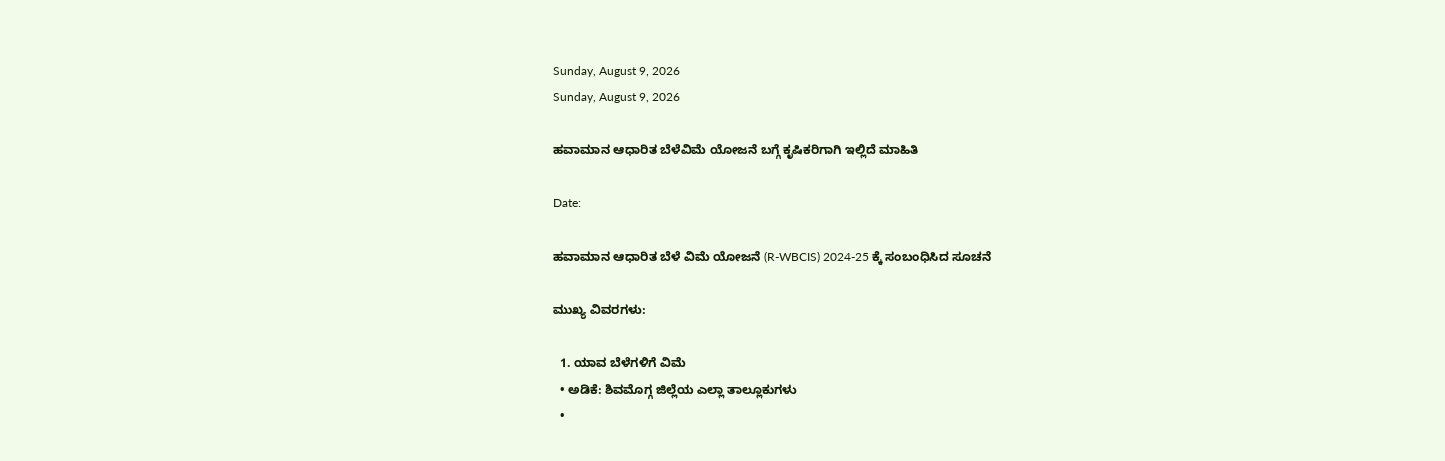Sunday, August 9, 2026
Sunday, August 9, 2026

ಹವಾಮಾನ ಆಧಾರಿತ ಬೆಳೆವಿಮೆ ಯೋಜನೆ ಬಗ್ಗೆ ಕೃಷಿಕರಿಗಾಗಿ ಇಲ್ಲಿದೆ ಮಾಹಿತಿ

Date:

ಹವಾಮಾನ ಆಧಾರಿತ ಬೆಳೆ ವಿಮೆ ಯೋಜನೆ (R-WBCIS) 2024-25 ಕ್ಕೆ ಸಂಬಂಧಿಸಿದ ಸೂಚನೆ

ಮುಖ್ಯ ವಿವರಗಳು:

  1. ಯಾವ ಬೆಳೆಗಳಿಗೆ ವಿಮೆ
  • ಅಡಿಕೆ: ಶಿವಮೊಗ್ಗ ಜಿಲ್ಲೆಯ ಎಲ್ಲಾ ತಾಲ್ಲೂಕುಗಳು
  •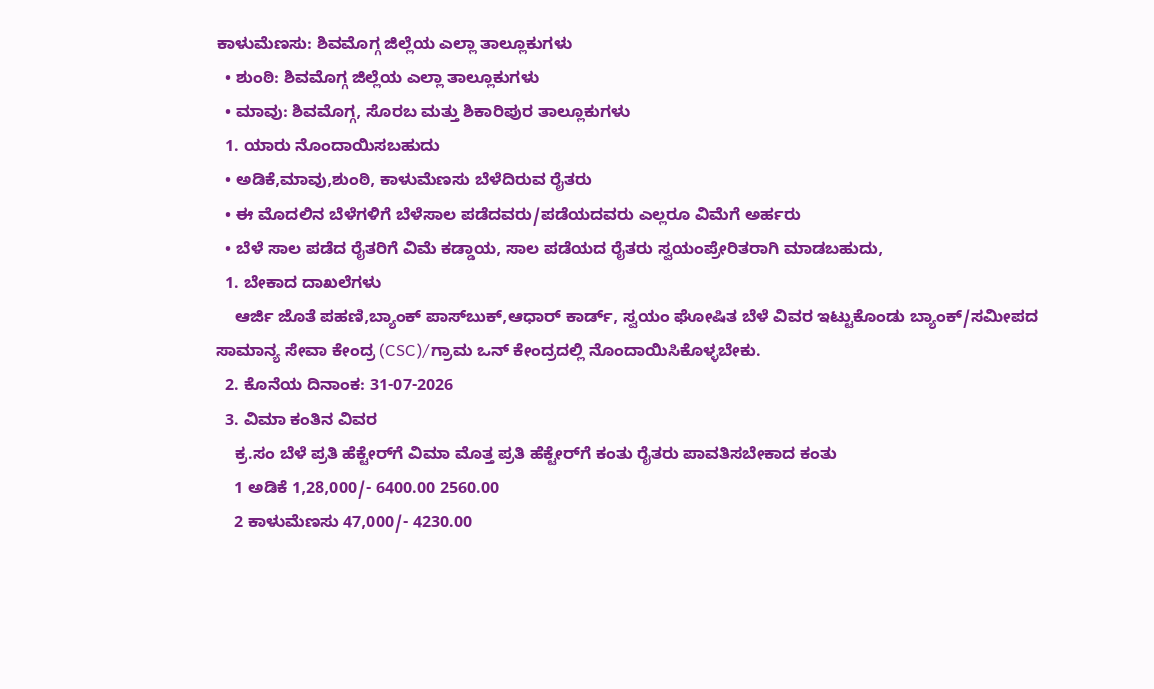ಕಾಳುಮೆಣಸು: ಶಿವಮೊಗ್ಗ ಜಿಲ್ಲೆಯ ಎಲ್ಲಾ ತಾಲ್ಲೂಕುಗಳು
  • ಶುಂಠಿ: ಶಿವಮೊಗ್ಗ ಜಿಲ್ಲೆಯ ಎಲ್ಲಾ ತಾಲ್ಲೂಕುಗಳು
  • ಮಾವು: ಶಿವಮೊಗ್ಗ, ಸೊರಬ ಮತ್ತು ಶಿಕಾರಿಪುರ ತಾಲ್ಲೂಕುಗಳು
  1. ಯಾರು ನೊಂದಾಯಿಸಬಹುದು
  • ಅಡಿಕೆ,ಮಾವು,ಶುಂಠಿ, ಕಾಳುಮೆಣಸು ಬೆಳೆದಿರುವ ರೈತರು
  • ಈ ಮೊದಲಿನ ಬೆಳೆಗಳಿಗೆ ಬೆಳೆಸಾಲ ಪಡೆದವರು/ಪಡೆಯದವರು ಎಲ್ಲರೂ ವಿಮೆಗೆ ಅರ್ಹರು
  • ಬೆಳೆ ಸಾಲ ಪಡೆದ ರೈತರಿಗೆ ವಿಮೆ ಕಡ್ಡಾಯ, ಸಾಲ ಪಡೆಯದ ರೈತರು ಸ್ವಯಂಪ್ರೇರಿತರಾಗಿ ಮಾಡಬಹುದು,
  1. ಬೇಕಾದ ದಾಖಲೆಗಳು
    ಆರ್ಜಿ ಜೊತೆ ಪಹಣಿ,ಬ್ಯಾಂಕ್ ಪಾಸ್‌ಬುಕ್,ಆಧಾರ್ ಕಾರ್ಡ್, ಸ್ವಯಂ ಘೋಷಿತ ಬೆಳೆ ವಿವರ ಇಟ್ಟುಕೊಂಡು ಬ್ಯಾಂಕ್/ಸಮೀಪದ ಸಾಮಾನ್ಯ ಸೇವಾ ಕೇಂದ್ರ (CSC)/ಗ್ರಾಮ ಒನ್ ಕೇಂದ್ರದಲ್ಲಿ ನೊಂದಾಯಿಸಿಕೊಳ್ಳಬೇಕು.
  2. ಕೊನೆಯ ದಿನಾಂಕ: 31-07-2026
  3. ವಿಮಾ ಕಂತಿನ ವಿವರ
    ಕ್ರ.ಸಂ ಬೆಳೆ ಪ್ರತಿ ಹೆಕ್ಟೇರ್‌ಗೆ ವಿಮಾ ಮೊತ್ತ ಪ್ರತಿ ಹೆಕ್ಟೇರ್‌ಗೆ ಕಂತು ರೈತರು ಪಾವತಿಸಬೇಕಾದ ಕಂತು
    1 ಅಡಿಕೆ 1,28,000/- 6400.00 2560.00
    2 ಕಾಳುಮೆಣಸು 47,000/- 4230.00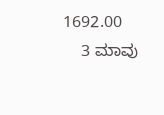1692.00
    3 ಮಾವು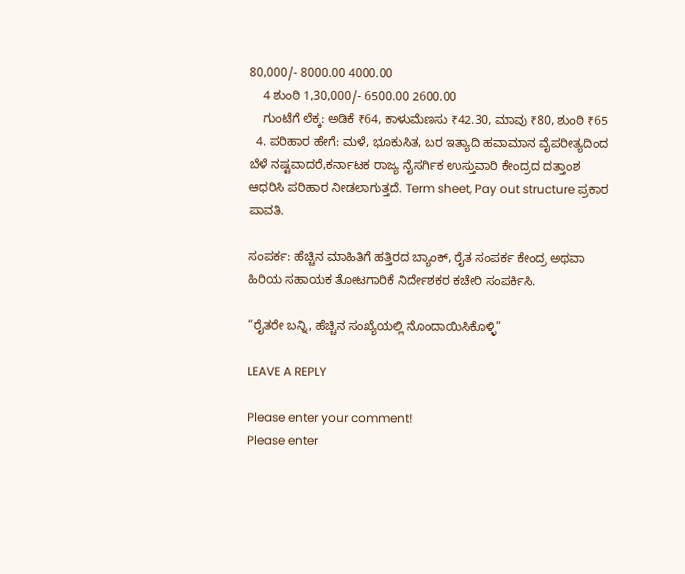80,000/- 8000.00 4000.00
    4 ಶುಂಠಿ 1,30,000/- 6500.00 2600.00
    ಗುಂಟೆಗೆ ಲೆಕ್ಕ: ಅಡಿಕೆ ₹64, ಕಾಳುಮೆಣಸು ₹42.30, ಮಾವು ₹80, ಶುಂಠಿ ₹65
  4. ಪರಿಹಾರ ಹೇಗೆ: ಮಳೆ, ಭೂಕುಸಿತ, ಬರ ಇತ್ಯಾದಿ ಹವಾಮಾನ ವೈಪರೀತ್ಯದಿಂದ ಬೆಳೆ ನಷ್ಟವಾದರೆ,ಕರ್ನಾಟಕ ರಾಜ್ಯ ನೈಸರ್ಗಿಕ ಉಸ್ತುವಾರಿ ಕೇಂದ್ರದ ದತ್ತಾಂಶ ಆಧರಿಸಿ ಪರಿಹಾರ ನೀಡಲಾಗುತ್ತದೆ. Term sheet, Pay out structure ಪ್ರಕಾರ ಪಾವತಿ.

ಸಂಪರ್ಕ: ಹೆಚ್ಚಿನ ಮಾಹಿತಿಗೆ ಹತ್ತಿರದ ಬ್ಯಾಂಕ್, ರೈತ ಸಂಪರ್ಕ ಕೇಂದ್ರ ಅಥವಾ ಹಿರಿಯ ಸಹಾಯಕ ತೋಟಗಾರಿಕೆ ನಿರ್ದೇಶಕರ ಕಚೇರಿ ಸಂಪರ್ಕಿಸಿ.

“ರೈತರೇ ಬನ್ನಿ, ಹೆಚ್ಚಿನ ಸಂಖ್ಯೆಯಲ್ಲಿ ನೊಂದಾಯಿಸಿಕೊಳ್ಳಿ”

LEAVE A REPLY

Please enter your comment!
Please enter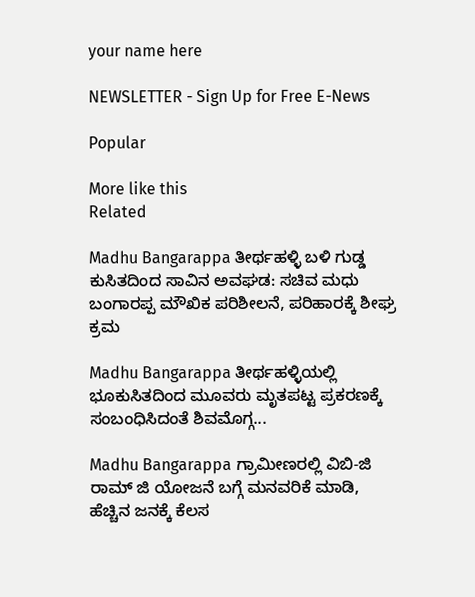your name here

NEWSLETTER - Sign Up for Free E-News

Popular

More like this
Related

Madhu Bangarappa ತೀರ್ಥಹಳ್ಳಿ ಬಳಿ ಗುಡ್ಡ ಕುಸಿತದಿಂದ ಸಾವಿನ ಅವಘಡ: ಸಚಿವ ಮಧು ಬಂಗಾರಪ್ಪ ಮೌಖಿಕ ಪರಿಶೀಲನೆ, ಪರಿಹಾರಕ್ಕೆ ಶೀಘ್ರ ಕ್ರಮ

Madhu Bangarappa ತೀರ್ಥಹಳ್ಳಿಯಲ್ಲಿ ಭೂಕುಸಿತದಿಂದ ಮೂವರು ಮೃತಪಟ್ಟ ಪ್ರಕರಣಕ್ಕೆ ಸಂಬಂಧಿಸಿದಂತೆ ಶಿವಮೊಗ್ಗ...

Madhu Bangarappa ಗ್ರಾಮೀಣರಲ್ಲಿ ವಿಬಿ-ಜಿ ರಾಮ್ ಜಿ ಯೋಜನೆ ಬಗ್ಗೆ ಮನವರಿಕೆ ಮಾಡಿ, ಹೆಚ್ಚಿನ ಜನಕ್ಕೆ ಕೆಲಸ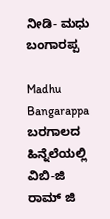ನೀಡಿ- ಮಧು ಬಂಗಾರಪ್ಪ

Madhu Bangarappa ಬರಗಾಲದ ಹಿನ್ನೆಲೆಯಲ್ಲಿ ವಿಬಿ-ಜಿ ರಾಮ್ ಜಿ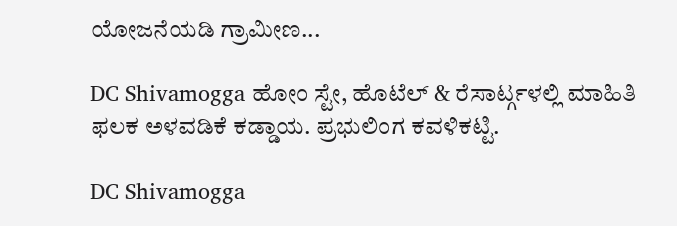ಯೋಜನೆಯಡಿ ಗ್ರಾಮೀಣ...

DC Shivamogga ಹೋಂ ಸ್ಟೇ, ಹೊಟೆಲ್ & ರೆಸಾರ್ಟ್ಗಳಲ್ಲಿ ಮಾಹಿತಿ ಫಲಕ ಅಳವಡಿಕೆ ಕಡ್ಡಾಯ. ಪ್ರಭುಲಿಂಗ ಕವಳಿಕಟ್ಟಿ.

DC Shivamogga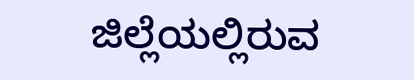ಜಿಲ್ಲೆಯಲ್ಲಿರುವ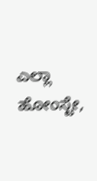ಎಲ್ಲಾ ಹೋಂಸ್ಟೇ,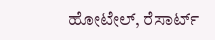ಹೋಟೇಲ್, ರೆಸಾರ್ಟ್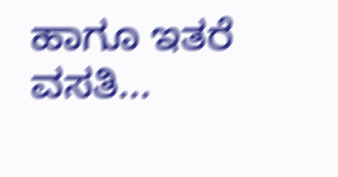ಹಾಗೂ ಇತರೆ ವಸತಿ...